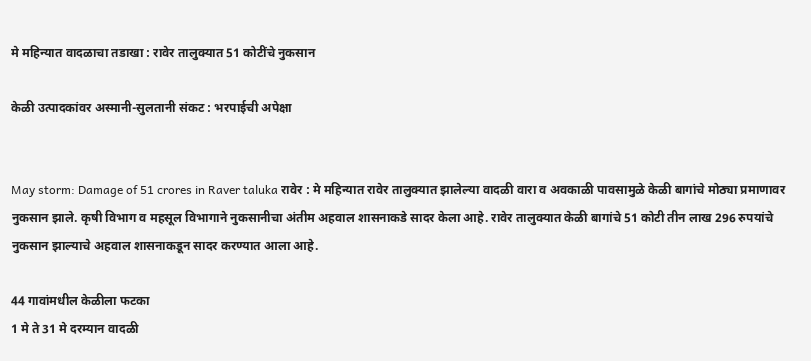मे महिन्यात वादळाचा तडाखा : रावेर तालुक्यात 51 कोटींचे नुकसान

केळी उत्पादकांवर अस्मानी-सुलतानी संकट : भरपाईची अपेक्षा


May storm: Damage of 51 crores in Raver taluka रावेर : मे महिन्यात रावेर तालुक्यात झालेल्या वादळी वारा व अवकाळी पावसामुळे केळी बागांचे मोठ्या प्रमाणावर नुकसान झाले. कृषी विभाग व महसूल विभागाने नुकसानीचा अंतीम अहवाल शासनाकडे सादर केला आहे. रावेर तालुक्यात केळी बागांचे 51 कोटी तीन लाख 296 रुपयांचे नुकसान झाल्याचे अहवाल शासनाकडून सादर करण्यात आला आहे.

44 गावांमधील केळीला फटका
1 मे ते 31 मे दरम्यान वादळी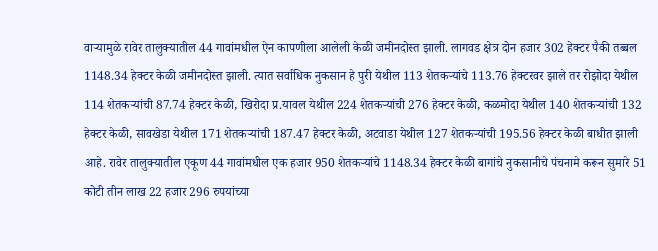वार्‍यामुळे रावेर तालुक्यातील 44 गावांमधील ऐन कापणीला आलेली केळी जमीनदोस्त झाली. लागवड क्षेत्र दोन हजार 302 हेक्टर पैकी तब्बल 1148.34 हेक्टर केळी जमीनदोस्त झाली. त्यात सर्वाधिक नुकसान हे पुरी येथील 113 शेतकर्‍यांचे 113.76 हेक्टरवर झाले तर रोझोदा येथील 114 शेतकर्‍यांची 87.74 हेक्टर केळी, खिरोदा प्र.यावल येथील 224 शेतकर्‍यांची 276 हेक्टर केळी, कळमोदा येथील 140 शेतकर्‍यांची 132 हेक्टर केळी, सावखेडा येथील 171 शेतकर्‍यांची 187.47 हेक्टर केळी, अटवाडा येथील 127 शेतकर्‍यांची 195.56 हेक्टर केळी बाधीत झाली आहे. रावेर तालुक्यातील एकूण 44 गावांमधील एक हजार 950 शेतकर्‍यांचे 1148.34 हेक्टर केळी बागांचे नुकसानीचे पंचनामे करून सुमारे 51 कोटी तीन लाख 22 हजार 296 रुपयांच्या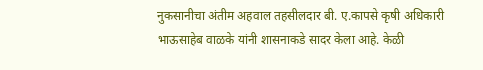नुकसानीचा अंतीम अहवाल तहसीलदार बी. ए.कापसे कृषी अधिकारी भाऊसाहेब वाळके यांनी शासनाकडे सादर केला आहे. केळी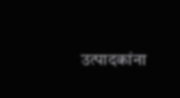उत्पादकांना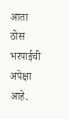आता ठोस भरपाईची अपेक्षा आहे.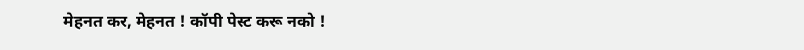मेहनत कर, मेहनत ! कॉपी पेस्ट करू नको !